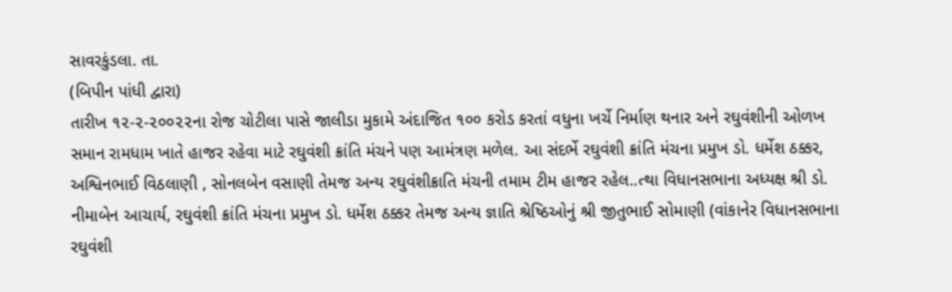સાવરકુંડલા. તા.
(બિપીન પાંધી દ્વારા)
તારીખ ૧૨-૨-૨૦૦૨૨ના રોજ ચોટીલા પાસે જાલીડા મુકામે અંદાજિત ૧૦૦ કરોડ કરતાં વધુના ખર્ચે નિર્માણ થનાર અને રઘુવંશીની ઓળખ સમાન રામધામ ખાતે હાજર રહેવા માટે રઘુવંશી ક્રાંતિ મંચને પણ આમંત્રણ મળેલ. આ સંદર્ભે રઘુવંશી ક્રાંતિ મંચના પ્રમુખ ડો. ધર્મેશ ઠક્કર, અશ્વિનભાઈ વિઠલાણી , સોનલબેન વસાણી તેમજ અન્ય રઘુવંશીક્રાતિ મંચની તમામ ટીમ હાજર રહેલ..ત્થા વિધાનસભાના અધ્યક્ષ શ્રી ડો. નીમાબેન આચાર્ય, રઘુવંશી ક્રાંતિ મંચના પ્રમુખ ડો. ધર્મેશ ઠક્કર તેમજ અન્ય જ્ઞાતિ શ્રેષ્ઠિઓનું શ્રી જીતુભાઈ સોમાણી (વાંકાનેર વિધાનસભાના રઘુવંશી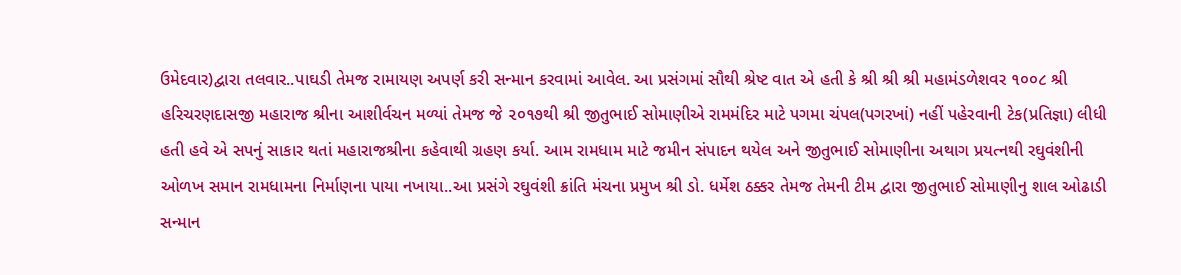ઉમેદવાર)દ્વારા તલવાર..પાઘડી તેમજ રામાયણ અપર્ણ કરી સન્માન કરવામાં આવેલ. આ પ્રસંગમાં સૌથી શ્રેષ્ટ વાત એ હતી કે શ્રી શ્રી શ્રી મહામંડળેશવર ૧૦૦૮ શ્રી હરિચરણદાસજી મહારાજ શ્રીના આશીર્વચન મળ્યાં તેમજ જે ૨૦૧૭થી શ્રી જીતુભાઈ સોમાણીએ રામમંદિર માટે પગમા ચંપલ(પગરખાં) નહીં પહેરવાની ટેક(પ્રતિજ્ઞા) લીધી હતી હવે એ સપનું સાકાર થતાં મહારાજશ્રીના કહેવાથી ગ્રહણ કર્યા. આમ રામધામ માટે જમીન સંપાદન થયેલ અને જીતુભાઈ સોમાણીના અથાગ પ્રયત્નથી રઘુવંશીની ઓળખ સમાન રામધામના નિર્માણના પાયા નખાયા..આ પ્રસંગે રઘુવંશી ક્રાંતિ મંચના પ્રમુખ શ્રી ડો. ધર્મેશ ઠક્કર તેમજ તેમની ટીમ દ્વારા જીતુભાઈ સોમાણીનુ શાલ ઓઢાડી સન્માન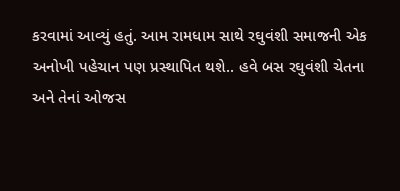કરવામાં આવ્યું હતું. આમ રામધામ સાથે રઘુવંશી સમાજની એક અનોખી પહેચાન પણ પ્રસ્થાપિત થશે.. હવે બસ રઘુવંશી ચેતના અને તેનાં ઓજસ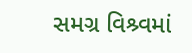સમગ્ર વિશ્ર્વમાં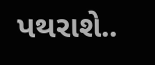પથરાશે..